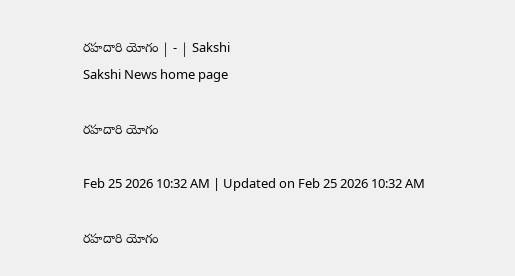రహదారి యోగం | - | Sakshi
Sakshi News home page

రహదారి యోగం

Feb 25 2026 10:32 AM | Updated on Feb 25 2026 10:32 AM

రహదారి యోగం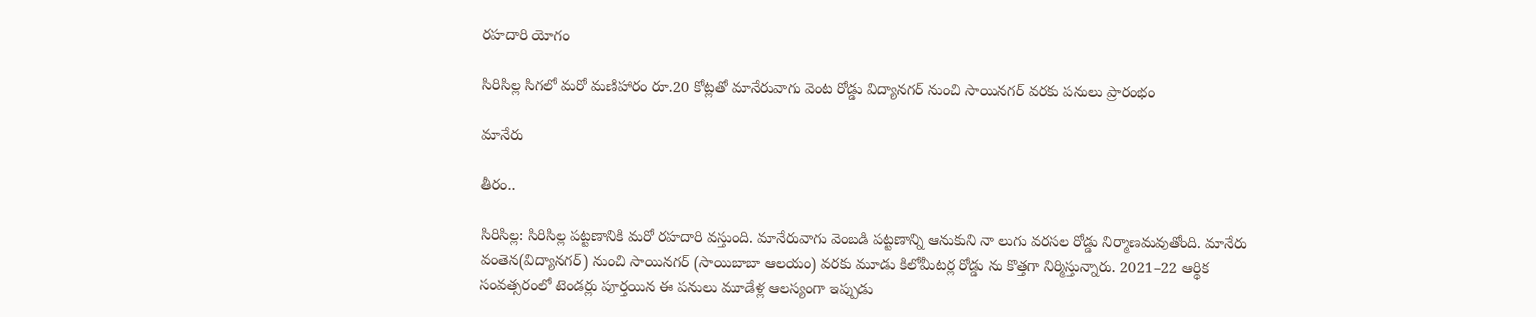రహదారి యోగం

సిరిసిల్ల సిగలో మరో మణిహారం రూ.20 కోట్లతో మానేరువాగు వెంట రోడ్డు విద్యానగర్‌ నుంచి సాయినగర్‌ వరకు పనులు ప్రారంభం

మానేరు

తీరం..

సిరిసిల్ల: సిరిసిల్ల పట్టణానికి మరో రహదారి వస్తుంది. మానేరువాగు వెంబడి పట్టణాన్ని ఆనుకుని నా లుగు వరసల రోడ్డు నిర్మాణమవుతోంది. మానేరు వంతెన(విద్యానగర్‌) నుంచి సాయినగర్‌ (సాయిబాబా ఆలయం) వరకు మూడు కిలోమీటర్ల రోడ్డు ను కొత్తగా నిర్మిస్తున్నారు. 2021–22 ఆర్థిక సంవత్సరంలో టెండర్లు పూర్తయిన ఈ పనులు మూడేళ్ల ఆలస్యంగా ఇప్పుడు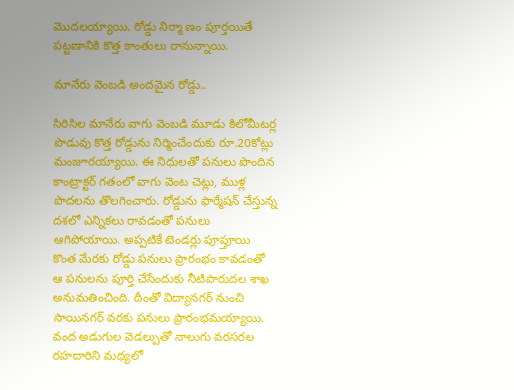మొదలయ్యాయి. రోడ్డు నిర్మా ణం పూర్తయితే పట్టణానికి కొత్త కాంతులు రానున్నాయి.

మానేరు వెంబడి అందమైన రోడ్డు..

సిరిసిల మానేరు వాగు వెంబడి మూడు కిలోమీటర్ల పొడువు కొత్త రోడ్డును నిర్మించేందుకు రూ.20కోట్లు మంజూరయ్యాయి. ఈ నిధులతో పనులు పొందిన కాంట్రాక్టర్‌ గతంలో వాగు వెంట చెట్లు, ముళ్ల పొదలను తొలగించారు. రోడ్డును ఫార్మేషన్‌ చేస్తున్న దశలో ఎన్నికలు రావడంతో పనులు ఆగిపోయాయి. అప్పటికే టెండర్లు పూప్తూయి కొంత మేరకు రోడ్డు పనులు ప్రారంభం కావడంతో ఆ పనులను పూర్తి చేసేందుకు నీటిపారుదల శాఖ అనుమతించింది. దీంతో విద్యానగర్‌ నుంచి సాయినగర్‌ వరకు పనులు ప్రారంభమయ్యాయి. వంద అడుగుల వెడల్పుతో నాలుగు వరసరల రహదారిని మధ్యలో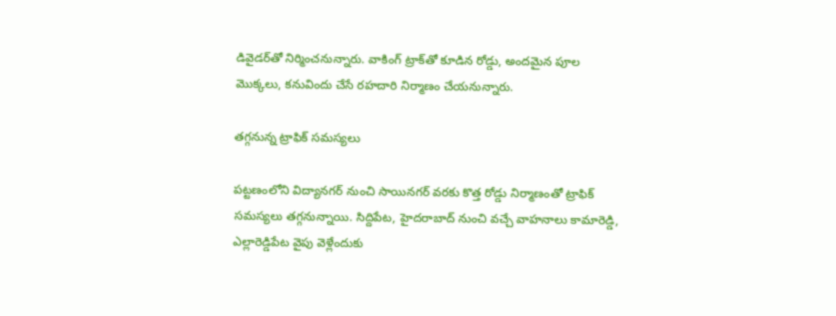డివైడర్‌తో నిర్మించనున్నారు. వాకింగ్‌ ట్రాక్‌తో కూడిన రోడ్డు, అందమైన పూల మొక్కలు, కనువిందు చేసే రహదారి నిర్మాణం చేయనున్నారు.

తగ్గనున్న ట్రాఫిక్‌ సమస్యలు

పట్టణంలోని విద్యానగర్‌ నుంచి సాయినగర్‌ వరకు కొత్త రోడ్డు నిర్మాణంతో ట్రాఫిక్‌ సమస్యలు తగ్గనున్నాయి. సిద్దిపేట, హైదరాబాద్‌ నుంచి వచ్చే వాహనాలు కామారెడ్డి, ఎల్లారెడ్డిపేట వైపు వెళ్లేందుకు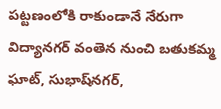పట్టణంలోకి రాకుండానే నేరుగా విద్యానగర్‌ వంతెన నుంచి బతుకమ్మ ఘాట్‌, సుభాష్‌నగర్‌,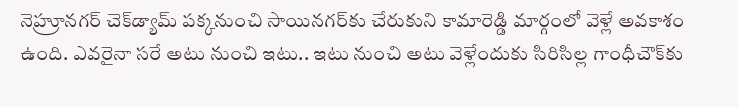నెహ్రూనగర్‌ చెక్‌డ్యామ్‌ పక్కనుంచి సాయినగర్‌కు చేరుకుని కామారెడ్డి మార్గంలో వెళ్లే అవకాశం ఉంది. ఎవరైనా సరే అటు నుంచి ఇటు.. ఇటు నుంచి అటు వెళ్లేందుకు సిరిసిల్ల గాంధీచౌక్‌కు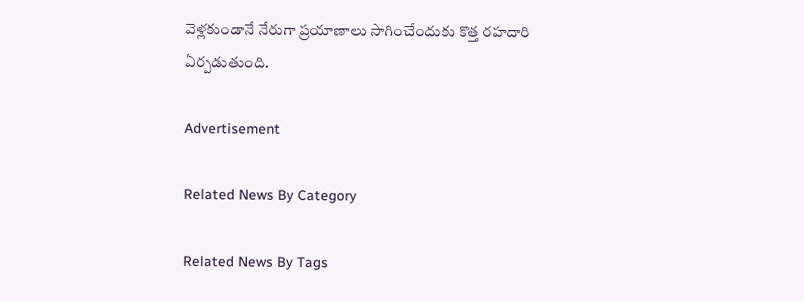వెళ్లకుండానే నేరుగా ప్రయాణాలు సాగించేందుకు కొత్త రహదారి ఏర్పడుతుంది.

Advertisement

Related News By Category

Related News By Tags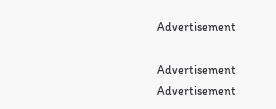Advertisement

Advertisement
Advertisement